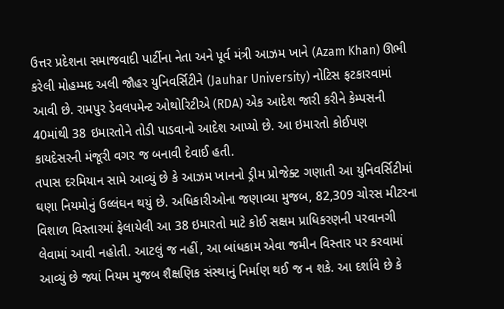ઉત્તર પ્રદેશના સમાજવાદી પાર્ટીના નેતા અને પૂર્વ મંત્રી આઝમ ખાને (Azam Khan) ઊભી કરેલી મોહમ્મદ અલી જૌહર યુનિવર્સિટીને (Jauhar University) નોટિસ ફટકારવામાં આવી છે. રામપુર ડેવલપમેન્ટ ઓથોરિટીએ (RDA) એક આદેશ જારી કરીને કેમ્પસની 40માંથી 38 ઇમારતોને તોડી પાડવાનો આદેશ આપ્યો છે. આ ઇમારતો કોઈપણ કાયદેસરની મંજૂરી વગર જ બનાવી દેવાઈ હતી.
તપાસ દરમિયાન સામે આવ્યું છે કે આઝમ ખાનનો ડ્રીમ પ્રોજેક્ટ ગણાતી આ યુનિવર્સિટીમાં ઘણા નિયમોનું ઉલ્લંઘન થયું છે. અધિકારીઓના જણાવ્યા મુજબ, 82,309 ચોરસ મીટરના વિશાળ વિસ્તારમાં ફેલાયેલી આ 38 ઇમારતો માટે કોઈ સક્ષમ પ્રાધિકરણની પરવાનગી લેવામાં આવી નહોતી. આટલું જ નહીં, આ બાંધકામ એવા જમીન વિસ્તાર પર કરવામાં આવ્યું છે જ્યાં નિયમ મુજબ શૈક્ષણિક સંસ્થાનું નિર્માણ થઈ જ ન શકે. આ દર્શાવે છે કે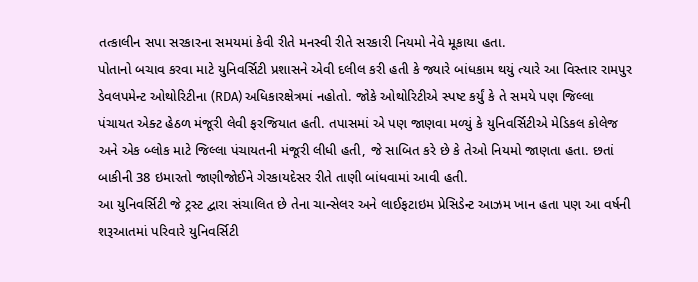તત્કાલીન સપા સરકારના સમયમાં કેવી રીતે મનસ્વી રીતે સરકારી નિયમો નેવે મૂકાયા હતા.
પોતાનો બચાવ કરવા માટે યુનિવર્સિટી પ્રશાસને એવી દલીલ કરી હતી કે જ્યારે બાંધકામ થયું ત્યારે આ વિસ્તાર રામપુર ડેવલપમેન્ટ ઓથોરિટીના (RDA) અધિકારક્ષેત્રમાં નહોતો. જોકે ઓથોરિટીએ સ્પષ્ટ કર્યું કે તે સમયે પણ જિલ્લા પંચાયત એક્ટ હેઠળ મંજૂરી લેવી ફરજિયાત હતી. તપાસમાં એ પણ જાણવા મળ્યું કે યુનિવર્સિટીએ મેડિકલ કોલેજ અને એક બ્લોક માટે જિલ્લા પંચાયતની મંજૂરી લીધી હતી, જે સાબિત કરે છે કે તેઓ નિયમો જાણતા હતા. છતાં બાકીની 38 ઇમારતો જાણીજોઈને ગેરકાયદેસર રીતે તાણી બાંધવામાં આવી હતી.
આ યુનિવર્સિટી જે ટ્રસ્ટ દ્વારા સંચાલિત છે તેના ચાન્સેલર અને લાઈફટાઇમ પ્રેસિડેન્ટ આઝમ ખાન હતા પણ આ વર્ષની શરૂઆતમાં પરિવારે યુનિવર્સિટી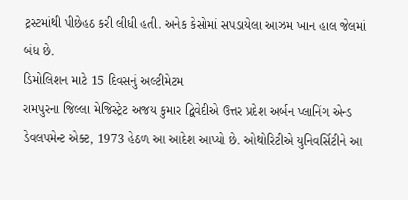ટ્રસ્ટમાંથી પીછેહઠ કરી લીધી હતી. અનેક કેસોમાં સપડાયેલા આઝમ ખાન હાલ જેલમાં બંધ છે.
ડિમોલિશન માટે 15 દિવસનું અલ્ટીમેટમ
રામપુરના જિલ્લા મેજિસ્ટ્રેટ અજય કુમાર દ્વિવેદીએ ઉત્તર પ્રદેશ અર્બન પ્લાનિંગ એન્ડ ડેવલપમેન્ટ એક્ટ, 1973 હેઠળ આ આદેશ આપ્યો છે. ઓથોરિટીએ યુનિવર્સિટીને આ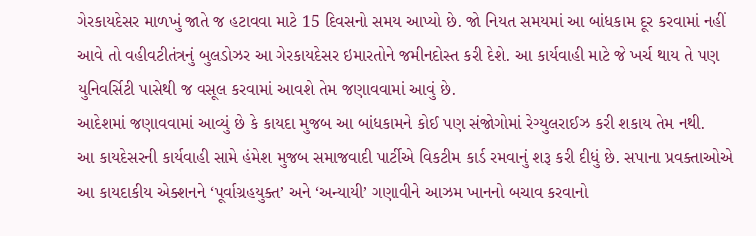ગેરકાયદેસર માળખું જાતે જ હટાવવા માટે 15 દિવસનો સમય આપ્યો છે. જો નિયત સમયમાં આ બાંધકામ દૂર કરવામાં નહીં આવે તો વહીવટીતંત્રનું બુલડોઝર આ ગેરકાયદેસર ઇમારતોને જમીનદોસ્ત કરી દેશે. આ કાર્યવાહી માટે જે ખર્ચ થાય તે પણ યુનિવર્સિટી પાસેથી જ વસૂલ કરવામાં આવશે તેમ જણાવવામાં આવું છે.
આદેશમાં જણાવવામાં આવ્યું છે કે કાયદા મુજબ આ બાંધકામને કોઈ પણ સંજોગોમાં રેગ્યુલરાઈઝ કરી શકાય તેમ નથી.
આ કાયદેસરની કાર્યવાહી સામે હંમેશ મુજબ સમાજવાદી પાર્ટીએ વિકટીમ કાર્ડ રમવાનું શરૂ કરી દીધું છે. સપાના પ્રવક્તાઓએ આ કાયદાકીય એક્શનને ‘પૂર્વાગ્રહયુક્ત’ અને ‘અન્યાયી’ ગણાવીને આઝમ ખાનનો બચાવ કરવાનો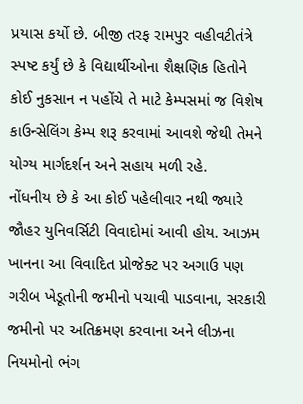પ્રયાસ કર્યો છે. બીજી તરફ રામપુર વહીવટીતંત્રે સ્પષ્ટ કર્યું છે કે વિદ્યાર્થીઓના શૈક્ષણિક હિતોને કોઈ નુકસાન ન પહોંચે તે માટે કેમ્પસમાં જ વિશેષ કાઉન્સેલિંગ કેમ્પ શરૂ કરવામાં આવશે જેથી તેમને યોગ્ય માર્ગદર્શન અને સહાય મળી રહે.
નોંધનીય છે કે આ કોઈ પહેલીવાર નથી જ્યારે જૌહર યુનિવર્સિટી વિવાદોમાં આવી હોય. આઝમ ખાનના આ વિવાદિત પ્રોજેક્ટ પર અગાઉ પણ ગરીબ ખેડૂતોની જમીનો પચાવી પાડવાના, સરકારી જમીનો પર અતિક્રમણ કરવાના અને લીઝના નિયમોનો ભંગ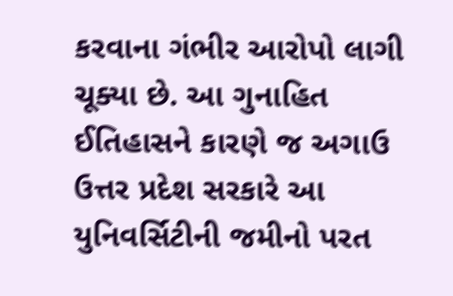કરવાના ગંભીર આરોપો લાગી ચૂક્યા છે. આ ગુનાહિત ઈતિહાસને કારણે જ અગાઉ ઉત્તર પ્રદેશ સરકારે આ યુનિવર્સિટીની જમીનો પરત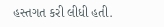હસ્તગત કરી લીધી હતી.